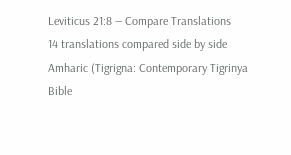Leviticus 21:8 — Compare Translations
14 translations compared side by side
Amharic (Tigrigna: Contemporary Tigrinya Bible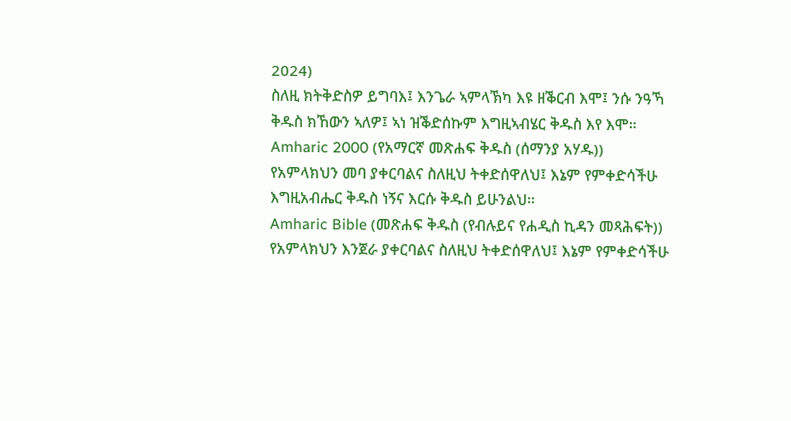2024)
ስለዚ ክትቅድስዎ ይግባእ፤ እንጌራ ኣምላኽካ እዩ ዘቕርብ እሞ፤ ንሱ ንዓኻ ቅዱስ ክኸውን ኣለዎ፤ ኣነ ዝቕድሰኩም እግዚኣብሄር ቅዱስ እየ እሞ።
Amharic 2000 (የአማርኛ መጽሐፍ ቅዱስ (ሰማንያ አሃዱ))
የአምላክህን መባ ያቀርባልና ስለዚህ ትቀድሰዋለህ፤ እኔም የምቀድሳችሁ እግዚአብሔር ቅዱስ ነኝና እርሱ ቅዱስ ይሁንልህ።
Amharic Bible (መጽሐፍ ቅዱስ (የብሉይና የሐዲስ ኪዳን መጻሕፍት))
የአምላክህን እንጀራ ያቀርባልና ስለዚህ ትቀድሰዋለህ፤ እኔም የምቀድሳችሁ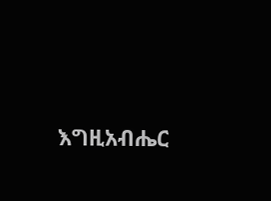እግዚአብሔር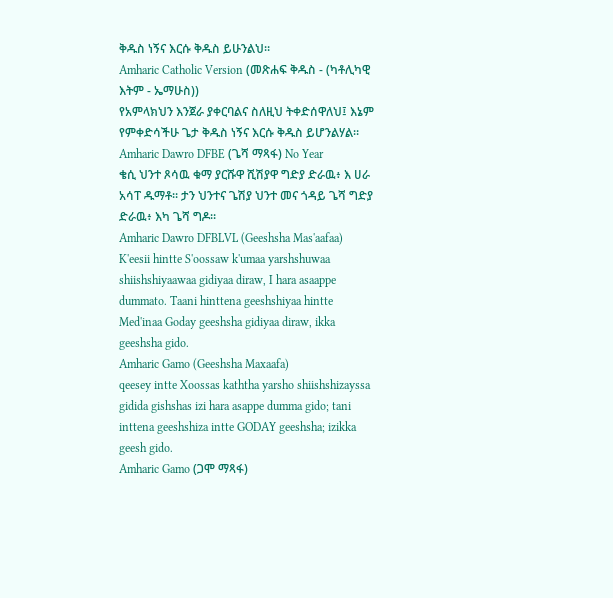ቅዱስ ነኝና እርሱ ቅዱስ ይሁንልህ።
Amharic Catholic Version (መጽሐፍ ቅዱስ - (ካቶሊካዊ እትም - ኤማሁስ))
የአምላክህን እንጀራ ያቀርባልና ስለዚህ ትቀድሰዋለህ፤ እኔም የምቀድሳችሁ ጌታ ቅዱስ ነኝና እርሱ ቅዱስ ይሆንልሃል።
Amharic Dawro DFBE (ጌሻ ማጻፋ) No Year
ቄሲ ህንተ ጾሳዉ ቁማ ያርሹዋ ሺሽያዋ ግድያ ድራዉ፥ እ ሀራ አሳፐ ዱማቶ። ታን ህንተና ጌሽያ ህንተ መና ጎዳይ ጌሻ ግድያ ድራዉ፥ እካ ጌሻ ግዶ።
Amharic Dawro DFBLVL (Geeshsha Mas'aafaa)
K'eesii hintte S'oossaw k'umaa yarshshuwaa shiishshiyaawaa gidiyaa diraw, I hara asaappe dummato. Taani hinttena geeshshiyaa hintte Med'inaa Goday geeshsha gidiyaa diraw, ikka geeshsha gido.
Amharic Gamo (Geeshsha Maxaafa)
qeesey intte Xoossas kaththa yarsho shiishshizayssa gidida gishshas izi hara asappe dumma gido; tani inttena geeshshiza intte GODAY geeshsha; izikka geesh gido.
Amharic Gamo (ጋሞ ማጻፋ)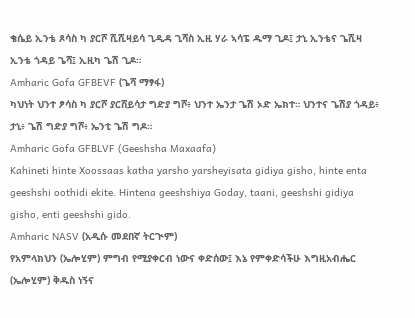ቄሴይ ኢንቴ ጾሳስ ካ ያርሾ ሺሺዛይሳ ጊዲዳ ጊሻስ ኢዚ ሃራ ኣሳፔ ዱማ ጊዶ፤ ታኒ ኢንቴና ጌሺዛ ኢንቴ ጎዳይ ጌሻ፤ ኢዚካ ጌሽ ጊዶ።
Amharic Gofa GFBEVF (ጌሻ ማፃፋ)
ካህነት ህንተ ፆሳስ ካ ያርሾ ያርሸይሳታ ግድያ ግሾ፥ ህንተ ኤንታ ጌሽ ኦድ ኤክተ። ህንተና ጌሽያ ጎዳይ፥ ታኒ፥ ጌሽ ግድያ ግሾ፥ ኤንቲ ጌሽ ግዶ።
Amharic Gofa GFBLVF (Geeshsha Maxaafa)
Kahineti hinte Xoossaas katha yarsho yarsheyisata gidiya gisho, hinte enta geeshshi oothidi ekite. Hintena geeshshiya Goday, taani, geeshshi gidiya gisho, enti geeshshi gido.
Amharic NASV (አዲሱ መደበኛ ትርጒም)
የአምላክህን (ኤሎሂም) ምግብ የሚያቀርብ ነውና ቀድሰው፤ እኔ የምቀድሳችሁ እግዚአብሔር (ኤሎሂም) ቅዱስ ነኝና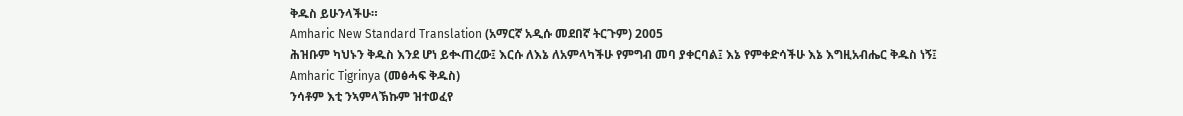ቅዱስ ይሁንላችሁ።
Amharic New Standard Translation (አማርኛ አዲሱ መደበኛ ትርጉም) 2005
ሕዝቡም ካህኑን ቅዱስ እንደ ሆነ ይቊጠረው፤ እርሱ ለእኔ ለአምላካችሁ የምግብ መባ ያቀርባል፤ እኔ የምቀድሳችሁ እኔ እግዚአብሔር ቅዱስ ነኝ፤
Amharic Tigrinya (መፅሓፍ ቅዱስ)
ንሳቶም እቲ ንኣምላኽኩም ዝተወፈየ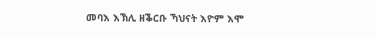መባእ እኽሊ ዘቕርቡ ኻህናት እዮም እሞ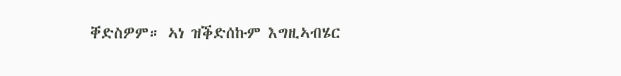ቐድስዎም። ኣነ ዝቕድሰኩም እግዚኣብሄር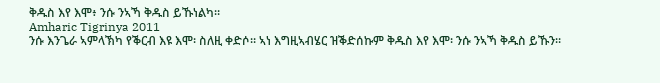ቅዱስ እየ እሞ፥ ንሱ ንኣኻ ቅዱስ ይኹነልካ።
Amharic Tigrinya 2011
ንሱ እንጌራ ኣምላኽካ የቕርብ እዩ እሞ፡ ስለዚ ቀድሶ። ኣነ እግዚኣብሄር ዝቕድሰኩም ቅዱስ እየ እሞ፡ ንሱ ንኣኻ ቅዱስ ይኹን።